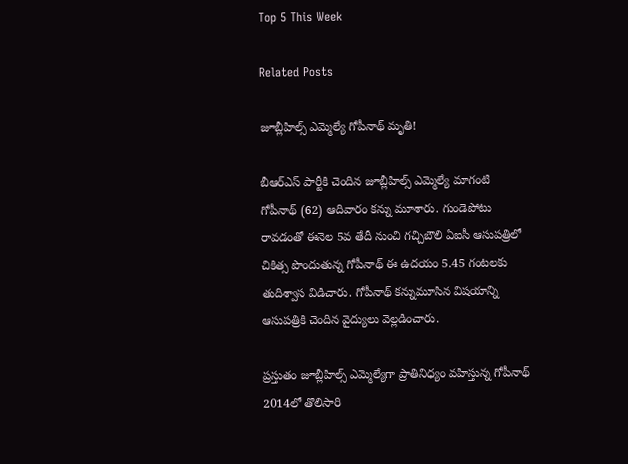Top 5 This Week

Related Posts

జూబ్లీహిల్స్ ఎమ్మెల్యే గోపీనాథ్ మృతి!

బీఆర్ఎస్ పార్టీకి చెందిన జూబ్లీహిల్స్ ఎమ్మెల్యే మాగంటి గోపీనాథ్ (62) ఆదివారం కన్ను మూశారు. గుండెపోటు రావడంతో ఈనెల 5వ తేదీ నుంచి గచ్చిబౌలి ఏఐసీ ఆసుపత్రిలో చికిత్స పొందుతున్న గోపీనాథ్ ఈ ఉదయం 5.45 గంటలకు తుదిశ్వాస విడిచారు. గోపీనాథ్ కన్నుమూసిన విషయాన్ని ఆసుపత్రికి చెందిన వైద్యులు వెల్లడించారు.

ప్రస్తుతం జూబ్లీహిల్స్ ఎమ్మెల్యేగా ప్రాతినిధ్యం వహిస్తున్న గోపీనాథ్ 2014లో తొలిసారి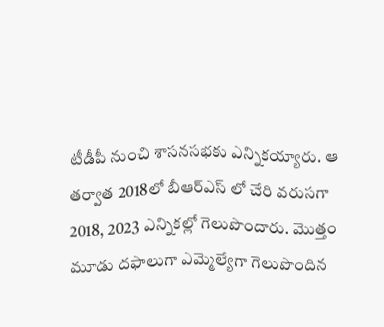టీడీపీ నుంచి శాసనసభకు ఎన్నికయ్యారు. ఆ తర్వాత 2018లో బీఆర్ఎస్ లో చేరి వరుసగా 2018, 2023 ఎన్నికల్లో గెలుపొందారు. మొత్తం మూడు దఫాలుగా ఎమ్మెల్యేగా గెలుపొందిన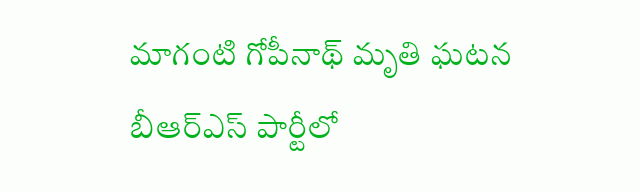మాగంటి గోపీనాథ్ మృతి ఘటన బీఆర్ఎస్ పార్టీలో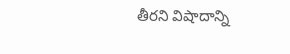తీరని విషాదాన్ని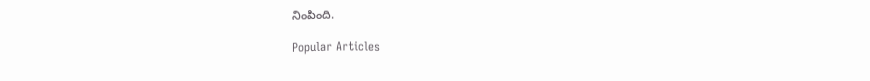నింపింది.

Popular Articles